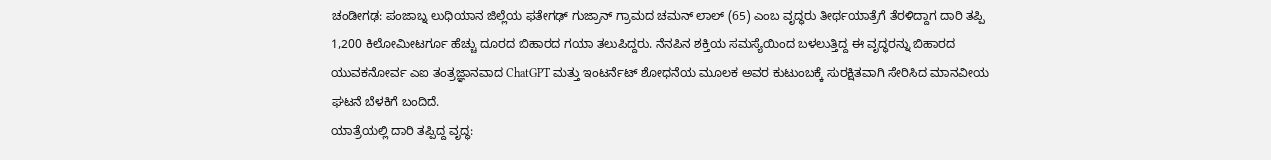ಚಂಡೀಗಢ: ಪಂಜಾಬ್ನ ಲುಧಿಯಾನ ಜಿಲ್ಲೆಯ ಫತೇಗಢ್ ಗುಜ್ರಾನ್ ಗ್ರಾಮದ ಚಮನ್ ಲಾಲ್ (65) ಎಂಬ ವೃದ್ಧರು ತೀರ್ಥಯಾತ್ರೆಗೆ ತೆರಳಿದ್ದಾಗ ದಾರಿ ತಪ್ಪಿ 1,200 ಕಿಲೋಮೀಟರ್ಗೂ ಹೆಚ್ಚು ದೂರದ ಬಿಹಾರದ ಗಯಾ ತಲುಪಿದ್ದರು. ನೆನಪಿನ ಶಕ್ತಿಯ ಸಮಸ್ಯೆಯಿಂದ ಬಳಲುತ್ತಿದ್ದ ಈ ವೃದ್ಧರನ್ನು ಬಿಹಾರದ ಯುವಕನೋರ್ವ ಎಐ ತಂತ್ರಜ್ಞಾನವಾದ ChatGPT ಮತ್ತು ಇಂಟರ್ನೆಟ್ ಶೋಧನೆಯ ಮೂಲಕ ಅವರ ಕುಟುಂಬಕ್ಕೆ ಸುರಕ್ಷಿತವಾಗಿ ಸೇರಿಸಿದ ಮಾನವೀಯ ಘಟನೆ ಬೆಳಕಿಗೆ ಬಂದಿದೆ.
ಯಾತ್ರೆಯಲ್ಲಿ ದಾರಿ ತಪ್ಪಿದ್ದ ವೃದ್ಧ: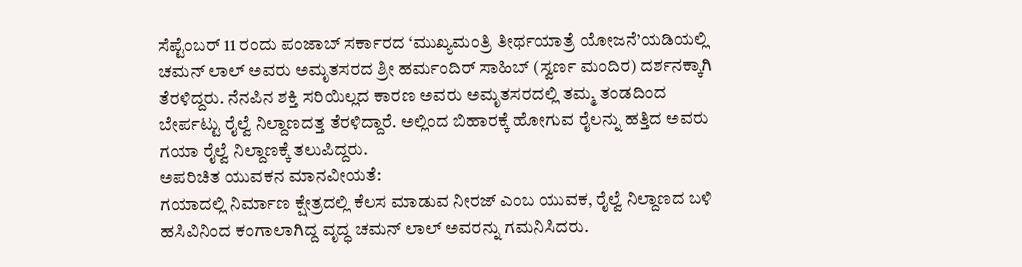ಸೆಪ್ಟೆಂಬರ್ 11 ರಂದು ಪಂಜಾಬ್ ಸರ್ಕಾರದ ‘ಮುಖ್ಯಮಂತ್ರಿ ತೀರ್ಥಯಾತ್ರೆ ಯೋಜನೆ’ಯಡಿಯಲ್ಲಿ ಚಮನ್ ಲಾಲ್ ಅವರು ಅಮೃತಸರದ ಶ್ರೀ ಹರ್ಮಂದಿರ್ ಸಾಹಿಬ್ (ಸ್ವರ್ಣ ಮಂದಿರ) ದರ್ಶನಕ್ಕಾಗಿ ತೆರಳಿದ್ದರು. ನೆನಪಿನ ಶಕ್ತಿ ಸರಿಯಿಲ್ಲದ ಕಾರಣ ಅವರು ಅಮೃತಸರದಲ್ಲಿ ತಮ್ಮ ತಂಡದಿಂದ ಬೇರ್ಪಟ್ಟು ರೈಲ್ವೆ ನಿಲ್ದಾಣದತ್ತ ತೆರಳಿದ್ದಾರೆ. ಅಲ್ಲಿಂದ ಬಿಹಾರಕ್ಕೆ ಹೋಗುವ ರೈಲನ್ನು ಹತ್ತಿದ ಅವರು ಗಯಾ ರೈಲ್ವೆ ನಿಲ್ದಾಣಕ್ಕೆ ತಲುಪಿದ್ದರು.
ಅಪರಿಚಿತ ಯುವಕನ ಮಾನವೀಯತೆ:
ಗಯಾದಲ್ಲಿ ನಿರ್ಮಾಣ ಕ್ಷೇತ್ರದಲ್ಲಿ ಕೆಲಸ ಮಾಡುವ ನೀರಜ್ ಎಂಬ ಯುವಕ, ರೈಲ್ವೆ ನಿಲ್ದಾಣದ ಬಳಿ ಹಸಿವಿನಿಂದ ಕಂಗಾಲಾಗಿದ್ದ ವೃದ್ಧ ಚಮನ್ ಲಾಲ್ ಅವರನ್ನು ಗಮನಿಸಿದರು.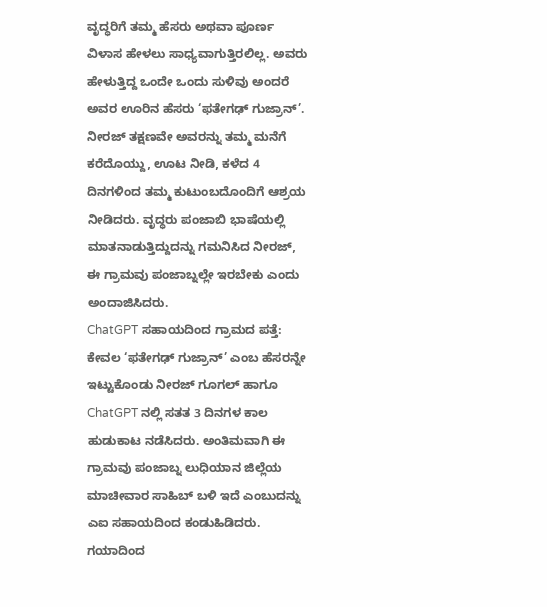ವೃದ್ಧರಿಗೆ ತಮ್ಮ ಹೆಸರು ಅಥವಾ ಪೂರ್ಣ ವಿಳಾಸ ಹೇಳಲು ಸಾಧ್ಯವಾಗುತ್ತಿರಲಿಲ್ಲ. ಅವರು ಹೇಳುತ್ತಿದ್ದ ಒಂದೇ ಒಂದು ಸುಳಿವು ಅಂದರೆ ಅವರ ಊರಿನ ಹೆಸರು ‘ಫತೇಗಢ್ ಗುಜ್ರಾನ್’.
ನೀರಜ್ ತಕ್ಷಣವೇ ಅವರನ್ನು ತಮ್ಮ ಮನೆಗೆ ಕರೆದೊಯ್ದು, ಊಟ ನೀಡಿ, ಕಳೆದ 4 ದಿನಗಳಿಂದ ತಮ್ಮ ಕುಟುಂಬದೊಂದಿಗೆ ಆಶ್ರಯ ನೀಡಿದರು. ವೃದ್ಧರು ಪಂಜಾಬಿ ಭಾಷೆಯಲ್ಲಿ ಮಾತನಾಡುತ್ತಿದ್ದುದನ್ನು ಗಮನಿಸಿದ ನೀರಜ್, ಈ ಗ್ರಾಮವು ಪಂಜಾಬ್ನಲ್ಲೇ ಇರಬೇಕು ಎಂದು ಅಂದಾಜಿಸಿದರು.
ChatGPT ಸಹಾಯದಿಂದ ಗ್ರಾಮದ ಪತ್ತೆ:
ಕೇವಲ ‘ಫತೇಗಢ್ ಗುಜ್ರಾನ್’ ಎಂಬ ಹೆಸರನ್ನೇ ಇಟ್ಟುಕೊಂಡು ನೀರಜ್ ಗೂಗಲ್ ಹಾಗೂ ChatGPT ನಲ್ಲಿ ಸತತ 3 ದಿನಗಳ ಕಾಲ ಹುಡುಕಾಟ ನಡೆಸಿದರು. ಅಂತಿಮವಾಗಿ ಈ ಗ್ರಾಮವು ಪಂಜಾಬ್ನ ಲುಧಿಯಾನ ಜಿಲ್ಲೆಯ ಮಾಚೀವಾರ ಸಾಹಿಬ್ ಬಳಿ ಇದೆ ಎಂಬುದನ್ನು ಎಐ ಸಹಾಯದಿಂದ ಕಂಡುಹಿಡಿದರು.
ಗಯಾದಿಂದ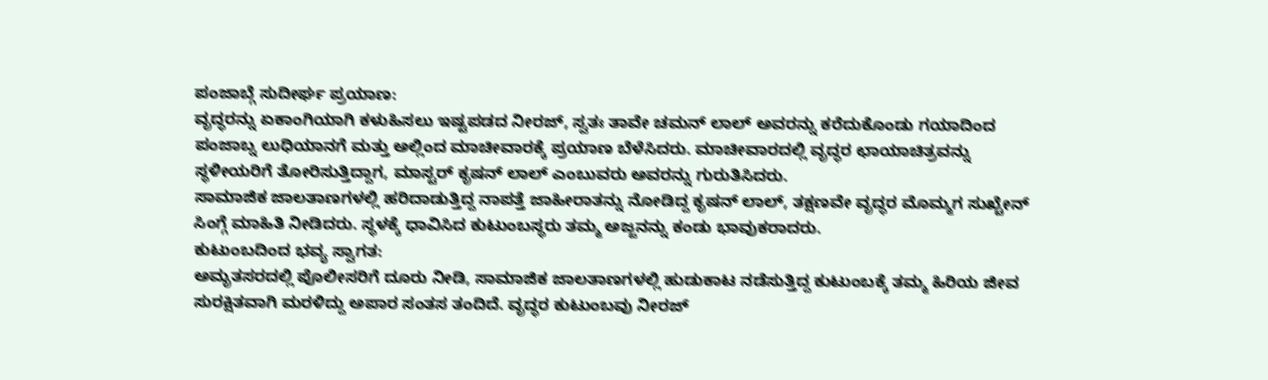ಪಂಜಾಬ್ಗೆ ಸುದೀರ್ಘ ಪ್ರಯಾಣ:
ವೃದ್ಧರನ್ನು ಏಕಾಂಗಿಯಾಗಿ ಕಳುಹಿಸಲು ಇಷ್ಟಪಡದ ನೀರಜ್, ಸ್ವತಃ ತಾವೇ ಚಮನ್ ಲಾಲ್ ಅವರನ್ನು ಕರೆದುಕೊಂಡು ಗಯಾದಿಂದ ಪಂಜಾಬ್ನ ಲುಧಿಯಾನಗೆ ಮತ್ತು ಅಲ್ಲಿಂದ ಮಾಚೀವಾರಕ್ಕೆ ಪ್ರಯಾಣ ಬೆಳೆಸಿದರು. ಮಾಚೀವಾರದಲ್ಲಿ ವೃದ್ಧರ ಛಾಯಾಚಿತ್ರವನ್ನು ಸ್ಥಳೀಯರಿಗೆ ತೋರಿಸುತ್ತಿದ್ದಾಗ, ಮಾಸ್ಟರ್ ಕೃಷನ್ ಲಾಲ್ ಎಂಬುವರು ಅವರನ್ನು ಗುರುತಿಸಿದರು.
ಸಾಮಾಜಿಕ ಜಾಲತಾಣಗಳಲ್ಲಿ ಹರಿದಾಡುತ್ತಿದ್ದ ನಾಪತ್ತೆ ಜಾಹೀರಾತನ್ನು ನೋಡಿದ್ದ ಕೃಷನ್ ಲಾಲ್, ತಕ್ಷಣವೇ ವೃದ್ಧರ ಮೊಮ್ಮಗ ಸುಖ್ಚೇನ್ ಸಿಂಗ್ಗೆ ಮಾಹಿತಿ ನೀಡಿದರು. ಸ್ಥಳಕ್ಕೆ ಧಾವಿಸಿದ ಕುಟುಂಬಸ್ಥರು ತಮ್ಮ ಅಜ್ಜನನ್ನು ಕಂಡು ಭಾವುಕರಾದರು.
ಕುಟುಂಬದಿಂದ ಭವ್ಯ ಸ್ವಾಗತ:
ಅಮೃತಸರದಲ್ಲಿ ಪೊಲೀಸರಿಗೆ ದೂರು ನೀಡಿ, ಸಾಮಾಜಿಕ ಜಾಲತಾಣಗಳಲ್ಲಿ ಹುಡುಕಾಟ ನಡೆಸುತ್ತಿದ್ದ ಕುಟುಂಬಕ್ಕೆ ತಮ್ಮ ಹಿರಿಯ ಜೀವ ಸುರಕ್ಷಿತವಾಗಿ ಮರಳಿದ್ದು ಅಪಾರ ಸಂತಸ ತಂದಿದೆ. ವೃದ್ಧರ ಕುಟುಂಬವು ನೀರಜ್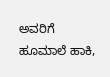ಅವರಿಗೆ ಹೂಮಾಲೆ ಹಾಕಿ,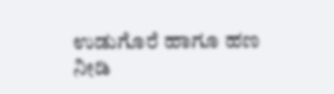ಉಡುಗೊರೆ ಹಾಗೂ ಹಣ ನೀಡಿ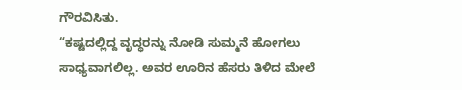ಗೌರವಿಸಿತು.
“ಕಷ್ಟದಲ್ಲಿದ್ದ ವೃದ್ಧರನ್ನು ನೋಡಿ ಸುಮ್ಮನೆ ಹೋಗಲು ಸಾಧ್ಯವಾಗಲಿಲ್ಲ. ಅವರ ಊರಿನ ಹೆಸರು ತಿಳಿದ ಮೇಲೆ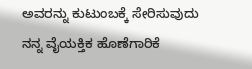ಅವರನ್ನು ಕುಟುಂಬಕ್ಕೆ ಸೇರಿಸುವುದು ನನ್ನ ವೈಯಕ್ತಿಕ ಹೊಣೆಗಾರಿಕೆ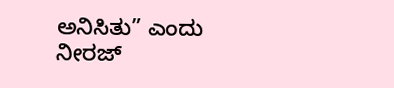ಅನಿಸಿತು” ಎಂದು ನೀರಜ್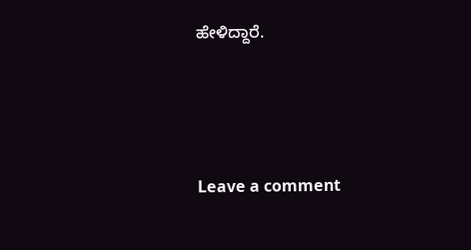ಹೇಳಿದ್ದಾರೆ.





Leave a comment